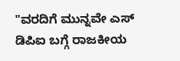"ವರದಿಗೆ ಮುನ್ನವೇ ಎಸ್ ಡಿಪಿಐ ಬಗ್ಗೆ ರಾಜಕೀಯ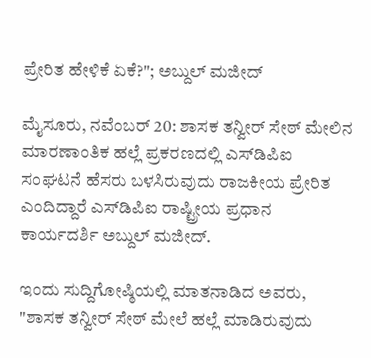ಪ್ರೇರಿತ ಹೇಳಿಕೆ ಏಕೆ?"; ಅಬ್ದುಲ್ ಮಜೀದ್

ಮೈಸೂರು, ನವೆಂಬರ್ 20: ಶಾಸಕ ತನ್ವೀರ್ ಸೇಠ್ ಮೇಲಿನ ಮಾರಣಾಂತಿಕ ಹಲ್ಲೆ ಪ್ರಕರಣದಲ್ಲಿ ಎಸ್‌ಡಿ‌ಪಿಐ ಸಂಘಟನೆ ಹೆಸರು ಬಳಸಿರುವುದು ರಾಜಕೀಯ ಪ್ರೇರಿತ ಎಂದಿದ್ದಾರೆ ಎಸ್‌ಡಿ‌ಪಿಐ ರಾಷ್ಟ್ರೀಯ ಪ್ರಧಾನ ಕಾರ್ಯದರ್ಶಿ ಅಬ್ದುಲ್ ಮಜೀದ್.

ಇಂದು ಸುದ್ದಿಗೋಷ್ಠಿಯಲ್ಲಿ ಮಾತನಾಡಿದ ಅವರು, "ಶಾಸಕ ತನ್ವೀರ್ ಸೇಠ್ ಮೇಲೆ ಹಲ್ಲೆ ಮಾಡಿರುವುದು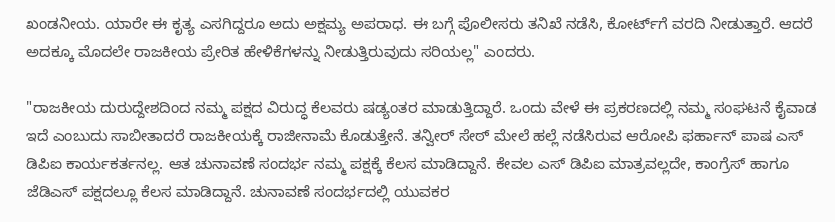ಖಂಡನೀಯ. ಯಾರೇ ಈ ಕೃತ್ಯ ಎಸಗಿದ್ದರೂ ಅದು ಅಕ್ಷಮ್ಯ ಅಪರಾಧ. ಈ ಬಗ್ಗೆ ಪೊಲೀಸರು ತನಿಖೆ ನಡೆಸಿ, ಕೋರ್ಟ್‌ಗೆ ವರದಿ ನೀಡುತ್ತಾರೆ. ಆದರೆ ಅದಕ್ಕೂ ಮೊದಲೇ ರಾಜಕೀಯ ಪ್ರೇರಿತ ಹೇಳಿಕೆಗಳನ್ನು ನೀಡುತ್ತಿರುವುದು ಸರಿಯಲ್ಲ" ಎಂದರು.

"ರಾಜಕೀಯ ದುರುದ್ದೇಶದಿಂದ ನಮ್ಮ‌ ಪಕ್ಷದ ವಿರುದ್ಧ ಕೆಲವರು ಷಡ್ಯಂತರ ಮಾಡುತ್ತಿದ್ದಾರೆ. ಒಂದು ವೇಳೆ ಈ ಪ್ರಕರಣದಲ್ಲಿ ನಮ್ಮ ಸಂಘಟನೆ ಕೈವಾಡ ಇದೆ ಎಂಬುದು ಸಾಬೀತಾದರೆ ರಾಜಕೀಯಕ್ಕೆ ರಾಜೀನಾಮೆ ಕೊಡುತ್ತೇನೆ. ತನ್ವೀರ್ ಸೇಠ್ ಮೇಲೆ ಹಲ್ಲೆ ನಡೆಸಿರುವ ಆರೋಪಿ ಫರ್ಹಾನ್ ಪಾಷ ಎಸ್ ಡಿಪಿಐ ಕಾರ್ಯಕರ್ತನಲ್ಲ. ಆತ ಚುನಾವಣೆ ಸಂದರ್ಭ ನಮ್ಮ ಪಕ್ಷಕ್ಕೆ ಕೆಲಸ ಮಾಡಿದ್ದಾನೆ. ಕೇವಲ ಎಸ್ ಡಿಪಿಐ ಮಾತ್ರವಲ್ಲದೇ, ಕಾಂಗ್ರೆಸ್ ಹಾಗೂ ಜೆಡಿಎಸ್ ಪಕ್ಷದಲ್ಲೂ ಕೆಲಸ ಮಾಡಿದ್ದಾನೆ. ಚುನಾವಣೆ ಸಂದರ್ಭದಲ್ಲಿ ಯುವಕರ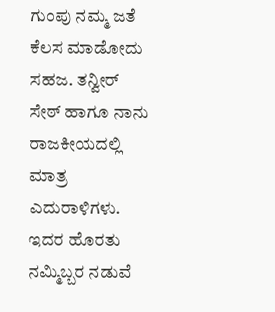ಗುಂಪು ನಮ್ಮ ಜತೆ ಕೆಲಸ ಮಾಡೋದು ಸಹಜ. ತನ್ವೀರ್ ಸೇಠ್ ಹಾಗೂ ನಾನು ರಾಜಕೀಯದಲ್ಲಿ ಮಾತ್ರ ಎದುರಾಳಿಗಳು. ಇದರ ಹೊರತು ನಮ್ಮಿಬ್ಬರ ನಡುವೆ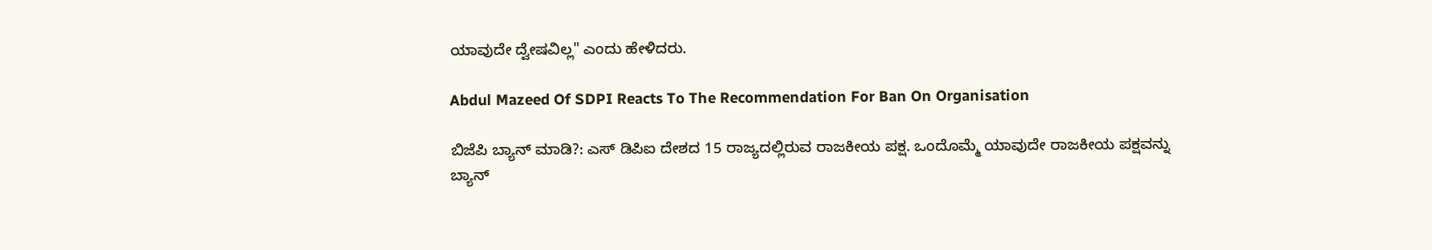ಯಾವುದೇ ದ್ವೇಷವಿಲ್ಲ" ಎಂದು ಹೇಳಿದರು.

Abdul Mazeed Of SDPI Reacts To The Recommendation For Ban On Organisation

ಬಿಜೆಪಿ ಬ್ಯಾನ್ ಮಾಡಿ?: ಎಸ್ ಡಿಪಿಐ ದೇಶದ 15 ರಾಜ್ಯದಲ್ಲಿರುವ ರಾಜಕೀಯ ಪಕ್ಷ. ಒಂದೊಮ್ಮೆ ಯಾವುದೇ ರಾಜಕೀಯ ಪಕ್ಷವನ್ನು ಬ್ಯಾನ್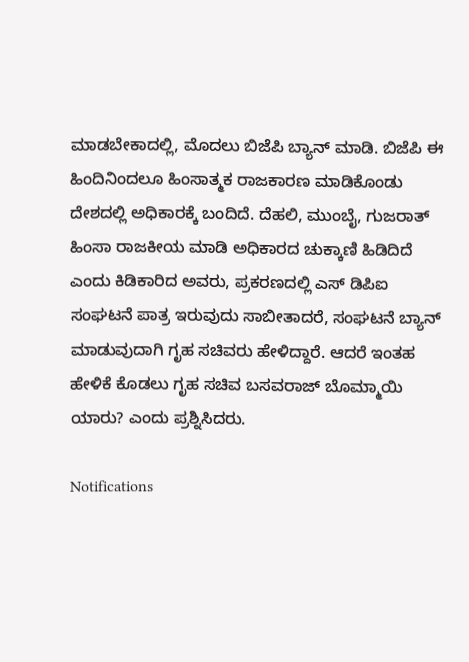ಮಾಡಬೇಕಾದಲ್ಲಿ, ಮೊದಲು ಬಿಜೆಪಿ ಬ್ಯಾನ್ ಮಾಡಿ. ಬಿಜೆಪಿ ಈ ಹಿಂದಿನಿಂದಲೂ ಹಿಂಸಾತ್ಮಕ ರಾಜಕಾರಣ ಮಾಡಿಕೊಂಡು ದೇಶದಲ್ಲಿ ಅಧಿಕಾರಕ್ಕೆ ಬಂದಿದೆ. ದೆಹಲಿ, ಮುಂಬೈ, ಗುಜರಾತ್ ಹಿಂಸಾ ರಾಜಕೀಯ ಮಾಡಿ ಅಧಿಕಾರದ ಚುಕ್ಕಾಣಿ ಹಿಡಿದಿದೆ ಎಂದು ಕಿಡಿಕಾರಿದ ಅವರು, ಪ್ರಕರಣದಲ್ಲಿ ಎಸ್ ಡಿಪಿಐ ಸಂಘಟನೆ ಪಾತ್ರ ಇರುವುದು ಸಾಬೀತಾದರೆ, ಸಂಘಟನೆ ಬ್ಯಾನ್ ಮಾಡುವುದಾಗಿ ಗೃಹ ಸಚಿವರು ಹೇಳಿದ್ದಾರೆ. ಆದರೆ ಇಂತಹ ಹೇಳಿಕೆ ಕೊಡಲು ಗೃಹ ಸಚಿವ ಬಸವರಾಜ್ ಬೊಮ್ಮಾಯಿ ಯಾರು? ಎಂದು ಪ್ರಶ್ನಿಸಿದರು.

Notifications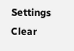Settings
Clear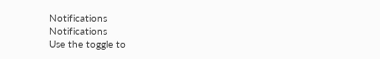Notifications
Notifications
Use the toggle to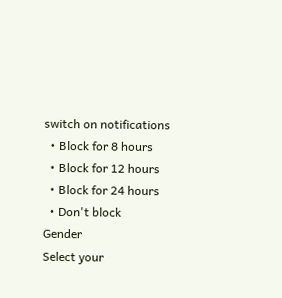switch on notifications
  • Block for 8 hours
  • Block for 12 hours
  • Block for 24 hours
  • Don't block
Gender
Select your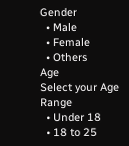Gender
  • Male
  • Female
  • Others
Age
Select your Age Range
  • Under 18
  • 18 to 25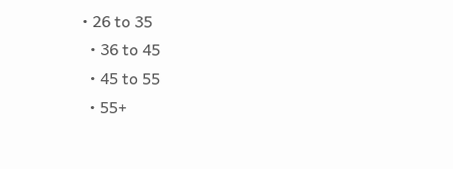• 26 to 35
  • 36 to 45
  • 45 to 55
  • 55+